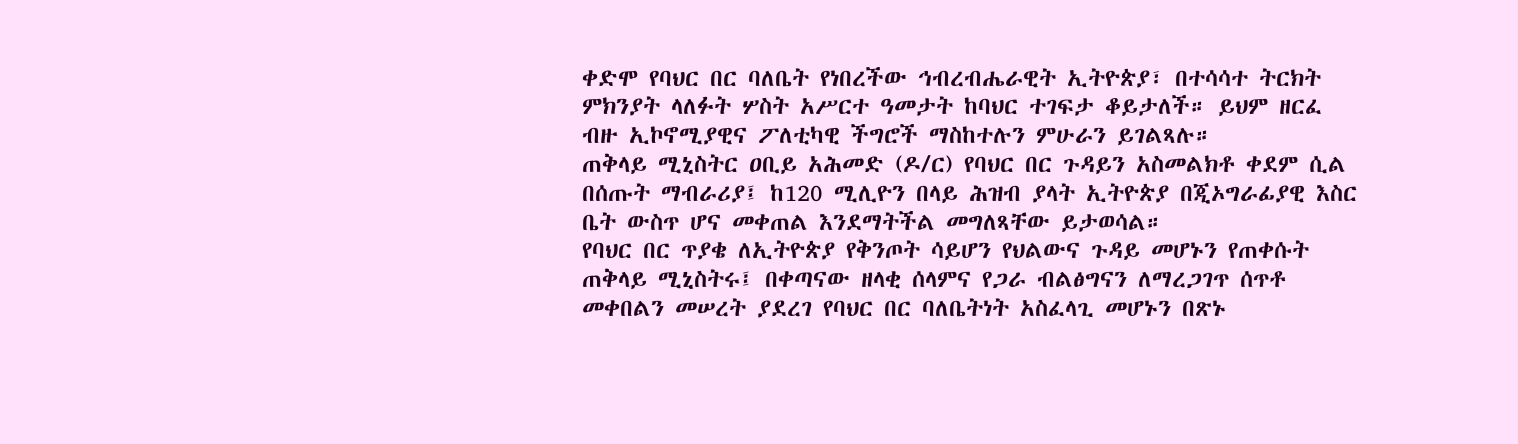ቀድሞ የባህር በር ባለቤት የነበረችው ኅብረብሔራዊት ኢትዮጵያ፣ በተሳሳተ ትርክት ምክንያት ላለፉት ሦስት አሥርተ ዓመታት ከባህር ተገፍታ ቆይታለች። ይህም ዘርፈ ብዙ ኢኮኖሚያዊና ፖለቲካዊ ችግሮች ማስከተሉን ምሁራን ይገልጻሉ።
ጠቅላይ ሚኒስትር ዐቢይ አሕመድ (ዶ/ር) የባህር በር ጉዳይን አስመልክቶ ቀደም ሲል በሰጡት ማብራሪያ፤ ከ120 ሚሊዮን በላይ ሕዝብ ያላት ኢትዮጵያ በጂኦግራፊያዊ እስር ቤት ውስጥ ሆና መቀጠል እንደማትችል መግለጻቸው ይታወሳል።
የባህር በር ጥያቄ ለኢትዮጵያ የቅንጦት ሳይሆን የህልውና ጉዳይ መሆኑን የጠቀሱት ጠቅላይ ሚኒስትሩ፤ በቀጣናው ዘላቂ ሰላምና የጋራ ብልፅግናን ለማረጋገጥ ሰጥቶ መቀበልን መሠረት ያደረገ የባህር በር ባለቤትነት አስፈላጊ መሆኑን በጽኑ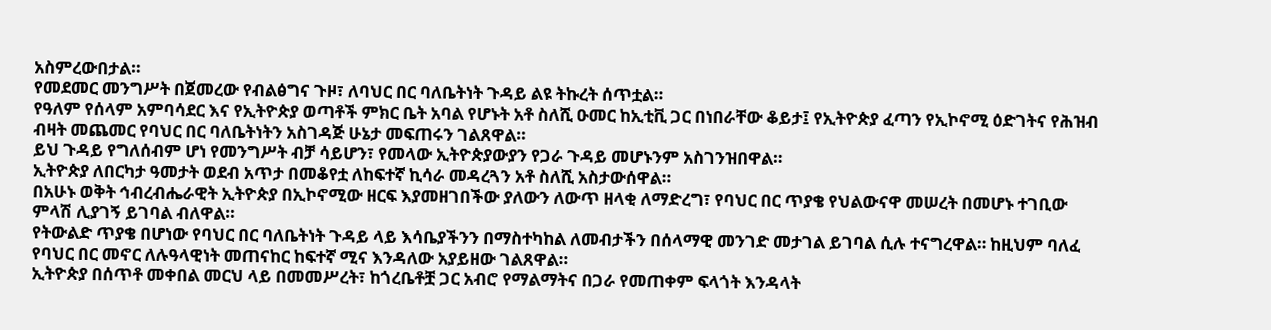አስምረውበታል።
የመደመር መንግሥት በጀመረው የብልፅግና ጉዞ፣ ለባህር በር ባለቤትነት ጉዳይ ልዩ ትኩረት ሰጥቷል።
የዓለም የሰላም አምባሳደር እና የኢትዮጵያ ወጣቶች ምክር ቤት አባል የሆኑት አቶ ስለሺ ዑመር ከኢቲቪ ጋር በነበራቸው ቆይታ፤ የኢትዮጵያ ፈጣን የኢኮኖሚ ዕድገትና የሕዝብ ብዛት መጨመር የባህር በር ባለቤትነትን አስገዳጅ ሁኔታ መፍጠሩን ገልጸዋል።
ይህ ጉዳይ የግለሰብም ሆነ የመንግሥት ብቻ ሳይሆን፣ የመላው ኢትዮጵያውያን የጋራ ጉዳይ መሆኑንም አስገንዝበዋል።
ኢትዮጵያ ለበርካታ ዓመታት ወደብ አጥታ በመቆየቷ ለከፍተኛ ኪሳራ መዳረጓን አቶ ስለሺ አስታውሰዋል።
በአሁኑ ወቅት ኅብረብሔራዊት ኢትዮጵያ በኢኮኖሚው ዘርፍ እያመዘገበችው ያለውን ለውጥ ዘላቂ ለማድረግ፣ የባህር በር ጥያቄ የህልውናዋ መሠረት በመሆኑ ተገቢው ምላሽ ሊያገኝ ይገባል ብለዋል።
የትውልድ ጥያቄ በሆነው የባህር በር ባለቤትነት ጉዳይ ላይ እሳቤያችንን በማስተካከል ለመብታችን በሰላማዊ መንገድ መታገል ይገባል ሲሉ ተናግረዋል። ከዚህም ባለፈ የባህር በር መኖር ለሉዓላዊነት መጠናከር ከፍተኛ ሚና እንዳለው አያይዘው ገልጸዋል።
ኢትዮጵያ በሰጥቶ መቀበል መርህ ላይ በመመሥረት፣ ከጎረቤቶቿ ጋር አብሮ የማልማትና በጋራ የመጠቀም ፍላጎት እንዳላት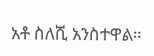አቶ ስለሺ አንስተዋል።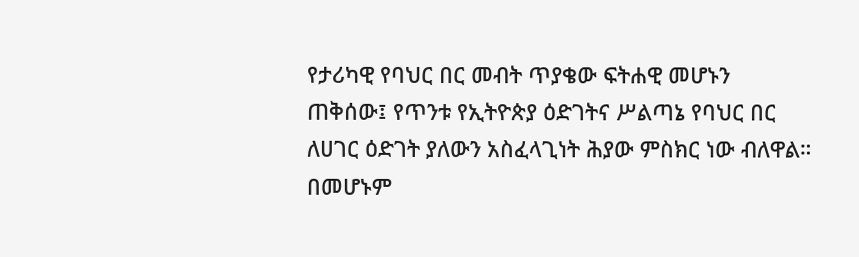የታሪካዊ የባህር በር መብት ጥያቄው ፍትሐዊ መሆኑን ጠቅሰው፤ የጥንቱ የኢትዮጵያ ዕድገትና ሥልጣኔ የባህር በር ለሀገር ዕድገት ያለውን አስፈላጊነት ሕያው ምስክር ነው ብለዋል።
በመሆኑም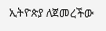ኢትዮጵያ ለጀመረችው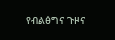የብልፅግና ጉዞና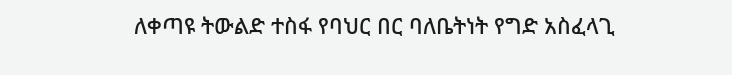ለቀጣዩ ትውልድ ተስፋ የባህር በር ባለቤትነት የግድ አስፈላጊ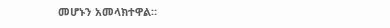መሆኑን አመላክተዋል።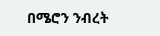በሜሮን ንብረት